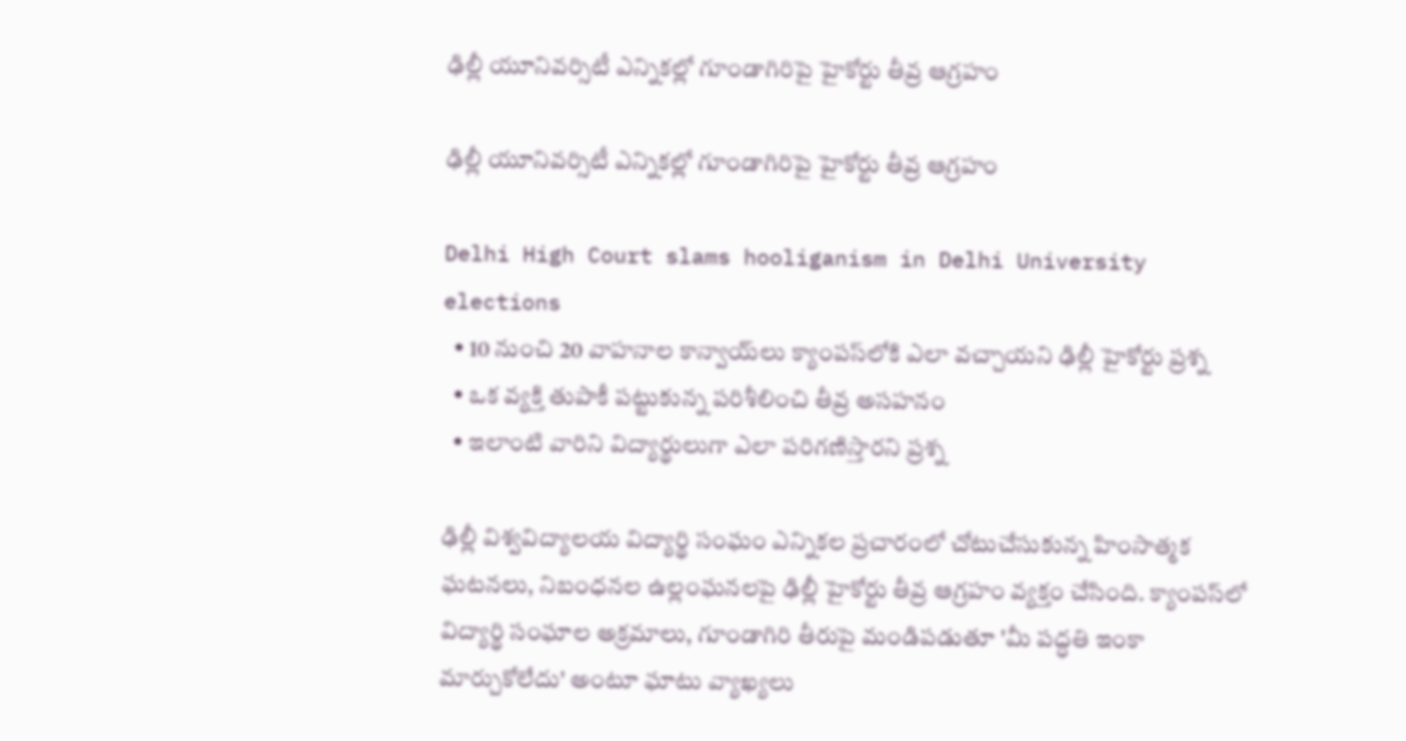ఢిల్లీ యూనివర్సిటీ ఎన్నికల్లో గూండాగిరిపై హైకోర్టు తీవ్ర ఆగ్రహం

ఢిల్లీ యూనివర్సిటీ ఎన్నికల్లో గూండాగిరిపై హైకోర్టు తీవ్ర ఆగ్రహం

Delhi High Court slams hooliganism in Delhi University elections
  • 10 నుంచి 20 వాహనాల కాన్వాయ్‌లు క్యాంపస్‌లోకి ఎలా వచ్చాయని ఢిల్లీ హైకోర్టు ప్రశ్న
  • ఒక వ్యక్తి తుపాకీ పట్టుకున్న పరిశీలించి తీవ్ర అసహనం
  • ఇలాంటి వారిని విద్యార్థులుగా ఎలా పరిగణిస్తారని ప్రశ్న

ఢిల్లీ విశ్వవిద్యాలయ విద్యార్థి సంఘం ఎన్నికల ప్రచారంలో చోటుచేసుకున్న హింసాత్మక ఘటనలు, నిబంధనల ఉల్లంఘనలపై ఢిల్లీ హైకోర్టు తీవ్ర ఆగ్రహం వ్యక్తం చేసింది. క్యాంపస్‌లో విద్యార్థి సంఘాల అక్రమాలు, గూండాగిరి తీరుపై మండిపడుతూ 'మీ పద్ధతి ఇంకా మార్చుకోలేదు' అంటూ ఘాటు వ్యాఖ్యలు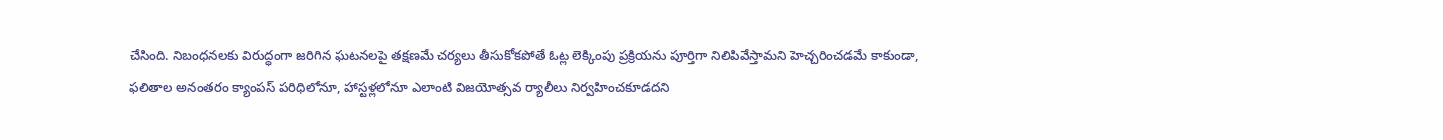చేసింది. నిబంధనలకు విరుద్ధంగా జరిగిన ఘటనలపై తక్షణమే చర్యలు తీసుకోకపోతే ఓట్ల లెక్కింపు ప్రక్రియను పూర్తిగా నిలిపివేస్తామని హెచ్చరించడమే కాకుండా, ఫలితాల అనంతరం క్యాంపస్ పరిధిలోనూ, హాస్టళ్లలోనూ ఎలాంటి విజయోత్సవ ర్యాలీలు నిర్వహించకూడదని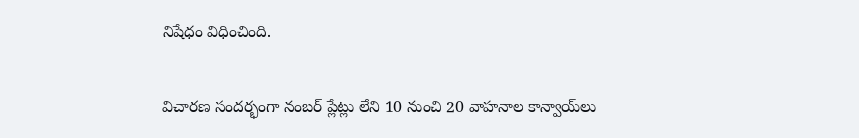నిషేధం విధించింది.


విచారణ సందర్భంగా నంబర్ ప్లేట్లు లేని 10 నుంచి 20 వాహనాల కాన్వాయ్‌లు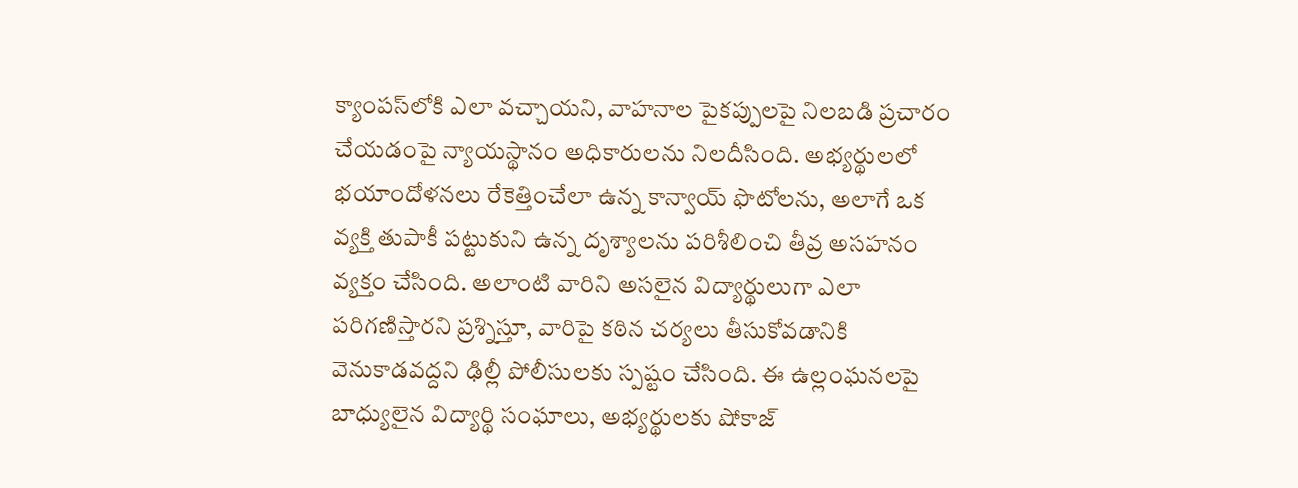క్యాంపస్‌లోకి ఎలా వచ్చాయని, వాహనాల పైకప్పులపై నిలబడి ప్రచారం చేయడంపై న్యాయస్థానం అధికారులను నిలదీసింది. అభ్యర్థులలో భయాందోళనలు రేకెత్తించేలా ఉన్న కాన్వాయ్ ఫొటోలను, అలాగే ఒక వ్యక్తి తుపాకీ పట్టుకుని ఉన్న దృశ్యాలను పరిశీలించి తీవ్ర అసహనం వ్యక్తం చేసింది. అలాంటి వారిని అసలైన విద్యార్థులుగా ఎలా పరిగణిస్తారని ప్రశ్నిస్తూ, వారిపై కఠిన చర్యలు తీసుకోవడానికి వెనుకాడవద్దని ఢిల్లీ పోలీసులకు స్పష్టం చేసింది. ఈ ఉల్లంఘనలపై బాధ్యులైన విద్యార్థి సంఘాలు, అభ్యర్థులకు షోకాజ్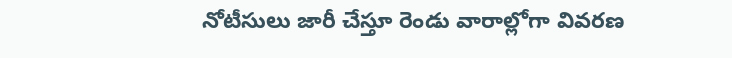నోటీసులు జారీ చేస్తూ రెండు వారాల్లోగా వివరణ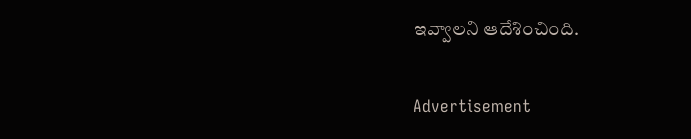ఇవ్వాలని ఆదేశించింది.

Advertisement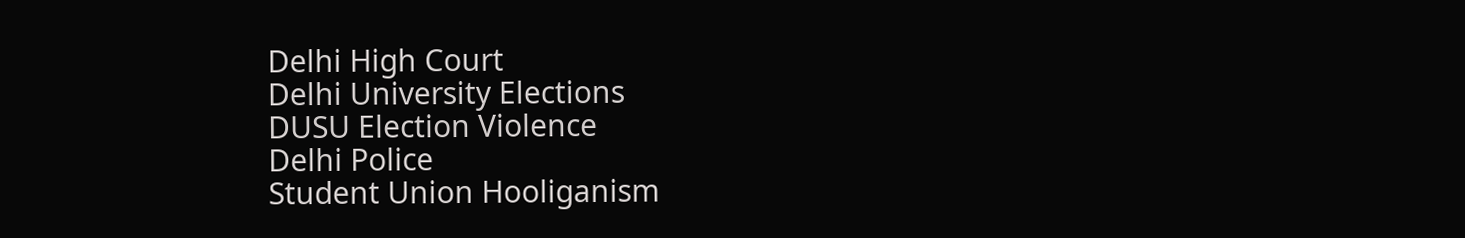Delhi High Court
Delhi University Elections
DUSU Election Violence
Delhi Police
Student Union Hooliganism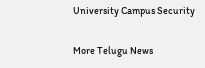University Campus Security

More Telugu News